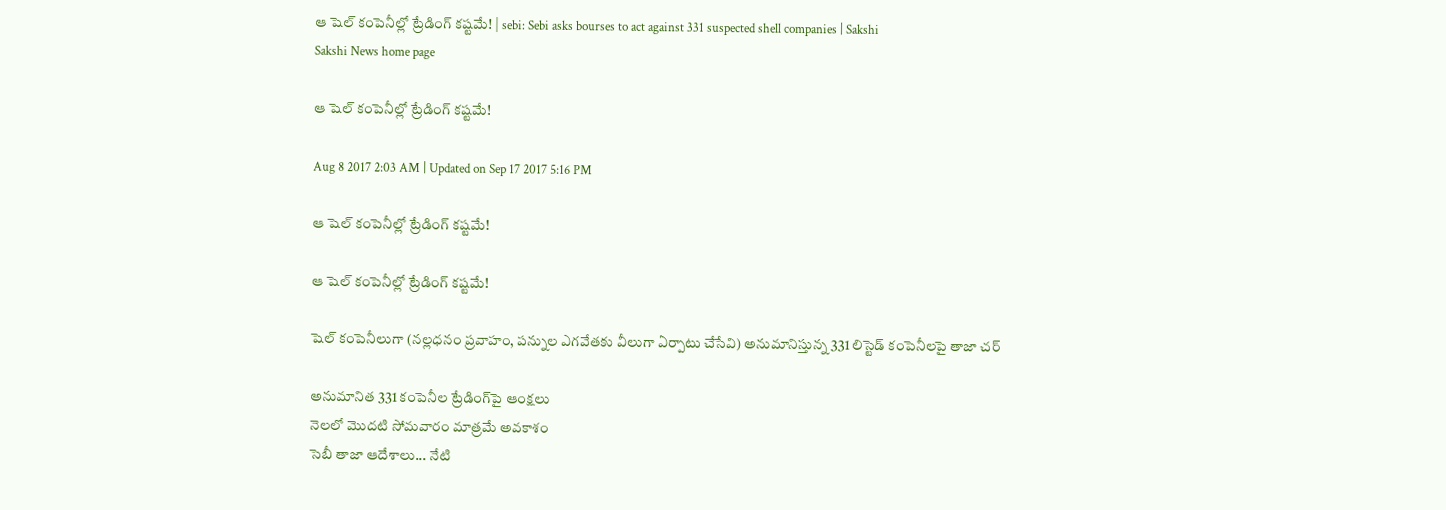ఆ షెల్‌ కంపెనీల్లో ట్రేడింగ్‌ కష్టమే! | sebi: Sebi asks bourses to act against 331 suspected shell companies | Sakshi
Sakshi News home page

ఆ షెల్‌ కంపెనీల్లో ట్రేడింగ్‌ కష్టమే!

Aug 8 2017 2:03 AM | Updated on Sep 17 2017 5:16 PM

ఆ షెల్‌ కంపెనీల్లో ట్రేడింగ్‌ కష్టమే!

ఆ షెల్‌ కంపెనీల్లో ట్రేడింగ్‌ కష్టమే!

షెల్‌ కంపెనీలుగా (నల్లధనం ప్రవాహం, పన్నుల ఎగవేతకు వీలుగా ఏర్పాటు చేసేవి) అనుమానిస్తున్న 331 లిస్టెడ్‌ కంపెనీలపై తాజా చర్

అనుమానిత 331 కంపెనీల ట్రేడింగ్‌పై ఆంక్షలు
నెలలో మొదటి సోమవారం మాత్రమే అవకాశం
సెబీ తాజా ఆదేశాలు... నేటి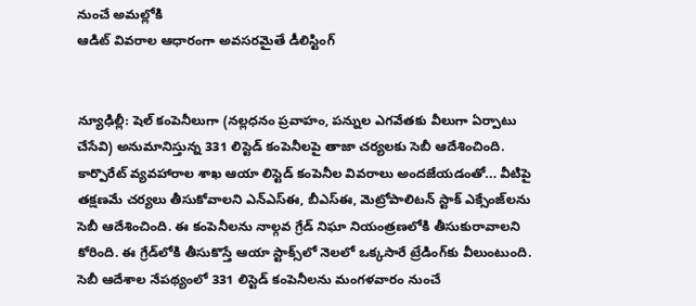నుంచే అమల్లోకి
ఆడిట్‌ వివరాల ఆధారంగా అవసరమైతే డీలిస్టింగ్‌


న్యూఢిల్లీ: షెల్‌ కంపెనీలుగా (నల్లధనం ప్రవాహం, పన్నుల ఎగవేతకు వీలుగా ఏర్పాటు చేసేవి) అనుమానిస్తున్న 331 లిస్టెడ్‌ కంపెనీలపై తాజా చర్యలకు సెబీ ఆదేశించింది. కార్పొరేట్‌ వ్యవహారాల శాఖ ఆయా లిస్టెడ్‌ కంపెనీల వివరాలు అందజేయడంతో... వీటిపై తక్షణమే చర్యలు తీసుకోవాలని ఎన్‌ఎస్‌ఈ, బీఎస్‌ఈ, మెట్రోపాలిటన్‌ స్టాక్‌ ఎక్సేంజ్‌లను సెబీ ఆదేశించింది. ఈ కంపెనీలను నాల్గవ గ్రేడ్‌ నిఘా నియంత్రణలోకి తీసుకురావాలని కోరింది. ఈ గ్రేడ్‌లోకి తీసుకొస్తే ఆయా స్టాక్స్‌లో నెలలో ఒక్కసారే ట్రేడింగ్‌కు వీలుంటుంది. సెబీ ఆదేశాల నేపథ్యంలో 331 లిస్టెడ్‌ కంపెనీలను మంగళవారం నుంచే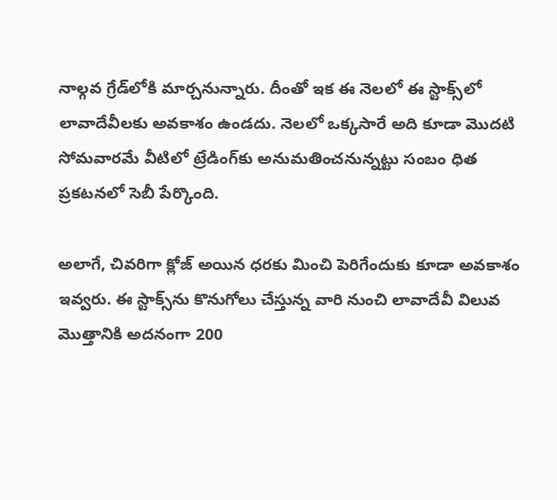నాల్గవ గ్రేడ్‌లోకి మార్చనున్నారు. దీంతో ఇక ఈ నెలలో ఈ స్టాక్స్‌లో లావాదేవీలకు అవకాశం ఉండదు. నెలలో ఒక్కసారే అది కూడా మొదటి సోమవారమే వీటిలో ట్రేడింగ్‌కు అనుమతించనున్నట్టు సంబం ధిత ప్రకటనలో సెబీ పేర్కొంది.

అలాగే, చివరిగా క్లోజ్‌ అయిన ధరకు మించి పెరిగేందుకు కూడా అవకాశం ఇవ్వరు. ఈ స్టాక్స్‌ను కొనుగోలు చేస్తున్న వారి నుంచి లావాదేవీ విలువ మొత్తానికి అదనంగా 200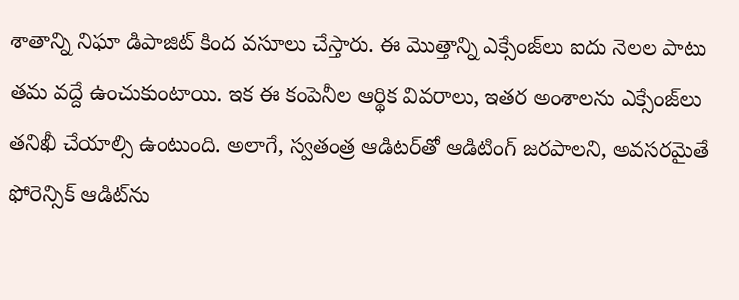శాతాన్ని నిఘా డిపాజిట్‌ కింద వసూలు చేస్తారు. ఈ మొత్తాన్ని ఎక్సేంజ్‌లు ఐదు నెలల పాటు తమ వద్దే ఉంచుకుంటాయి. ఇక ఈ కంపెనీల ఆర్థిక వివరాలు, ఇతర అంశాలను ఎక్సేంజ్‌లు తనిఖీ చేయాల్సి ఉంటుంది. అలాగే, స్వతంత్ర ఆడిటర్‌తో ఆడిటింగ్‌ జరపాలని, అవసరమైతే ఫోరెన్సిక్‌ ఆడిట్‌ను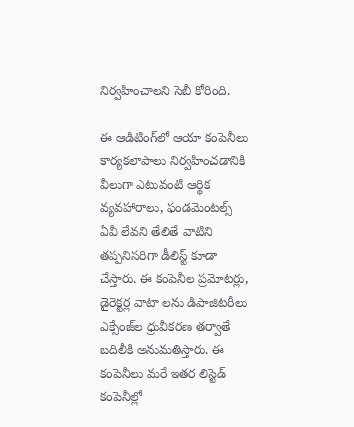నిర్వహించాలని సెబీ కోరింది.

ఈ ఆడిటింగ్‌లో ఆయా కంపెనీలు కార్యకలాపాలు నిర్వహించడానికి వీలుగా ఎటువంటి ఆర్థిక వ్యవహారాలు, ఫండమెంటల్స్‌ ఏవీ లేవని తేలితే వాటిని తప్పనిసరిగా డీలిస్ట్‌ కూడా చేస్తారు. ఈ కంపెనీల ప్రమోటర్లు, డైరెక్టర్ల వాటా లను డిపాజిటరీలు ఎక్సేంజ్‌ల ధ్రువీకరణ తర్వాతే బదిలీకి అనుమతిస్తారు. ఈ కంపెనీలు మరే ఇతర లిస్టెడ్‌ కంపెనీల్లో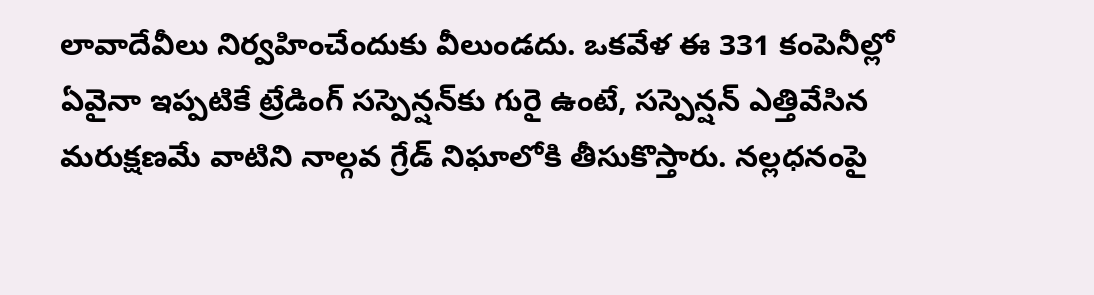లావాదేవీలు నిర్వహించేందుకు వీలుండదు. ఒకవేళ ఈ 331 కంపెనీల్లో ఏవైనా ఇప్పటికే ట్రేడింగ్‌ సస్పెన్షన్‌కు గురై ఉంటే, సస్పెన్షన్‌ ఎత్తివేసిన మరుక్షణమే వాటిని నాల్గవ గ్రేడ్‌ నిఘాలోకి తీసుకొస్తారు. నల్లధనంపై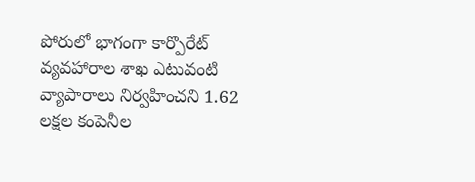పోరులో భాగంగా కార్పొరేట్‌ వ్యవహారాల శాఖ ఎటువంటి వ్యాపారాలు నిర్వహించని 1.62 లక్షల కంపెనీల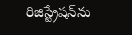రిజిస్ట్రేషన్‌ను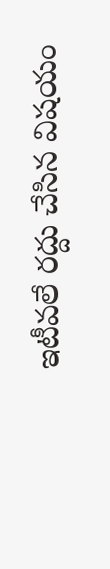ఇటీవలే రద్దు చేసిన విషయం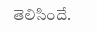తెలిసిందే.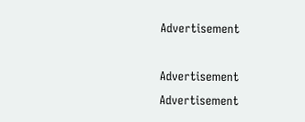Advertisement

Advertisement
Advertisement